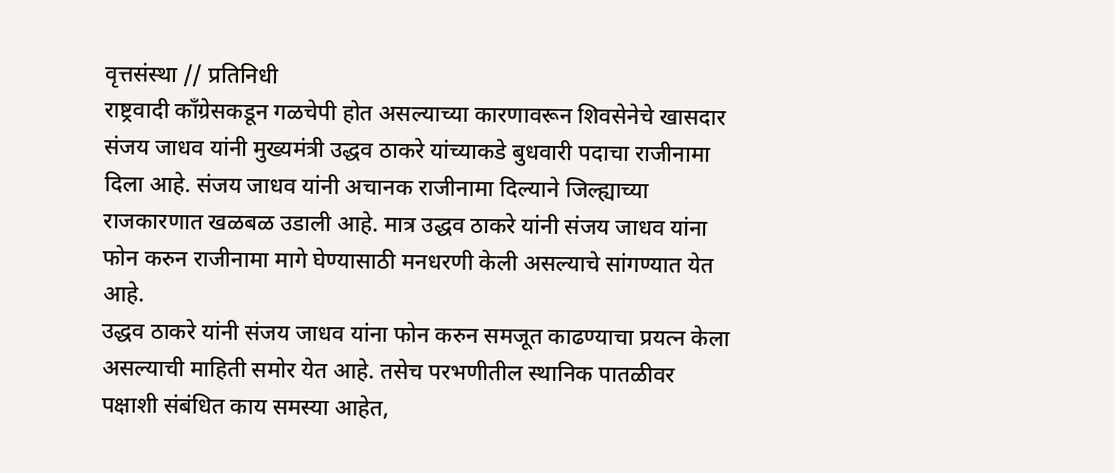वृत्तसंस्था // प्रतिनिधी
राष्ट्रवादी काँग्रेसकडून गळचेपी होत असल्याच्या कारणावरून शिवसेनेचे खासदार संजय जाधव यांनी मुख्यमंत्री उद्धव ठाकरे यांच्याकडे बुधवारी पदाचा राजीनामा दिला आहे. संजय जाधव यांनी अचानक राजीनामा दिल्याने जिल्ह्याच्या राजकारणात खळबळ उडाली आहे. मात्र उद्धव ठाकरे यांनी संजय जाधव यांना फोन करुन राजीनामा मागे घेण्यासाठी मनधरणी केली असल्याचे सांगण्यात येत आहे.
उद्धव ठाकरे यांनी संजय जाधव यांना फोन करुन समजूत काढण्याचा प्रयत्न केला असल्याची माहिती समोर येत आहे. तसेच परभणीतील स्थानिक पातळीवर पक्षाशी संबंधित काय समस्या आहेत,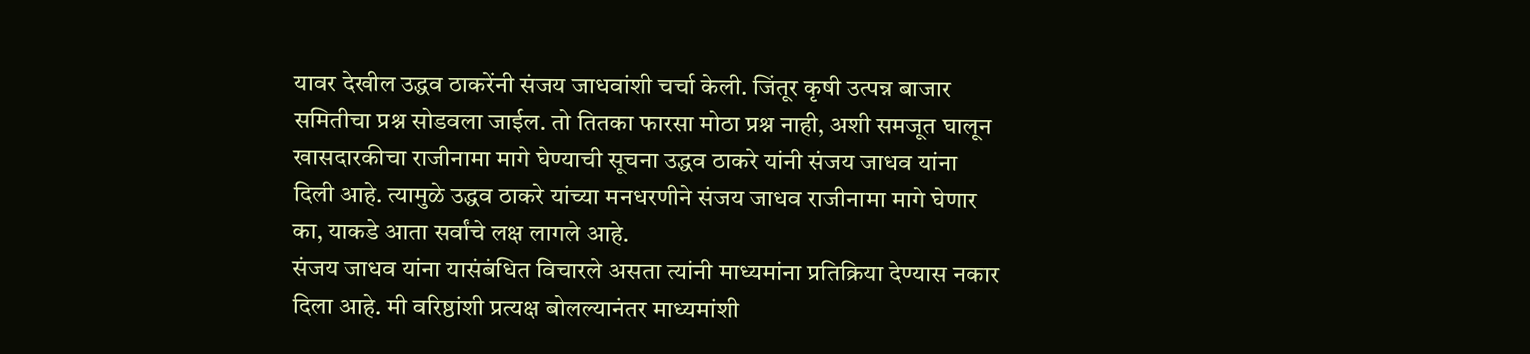यावर देखील उद्धव ठाकरेंनी संजय जाधवांशी चर्चा केली. जिंतूर कृषी उत्पन्न बाजार समितीचा प्रश्न सोडवला जाईल. तो तितका फारसा मोठा प्रश्न नाही, अशी समजूत घालून खासदारकीचा राजीनामा मागे घेण्याची सूचना उद्धव ठाकरे यांनी संजय जाधव यांना दिली आहे. त्यामुळे उद्धव ठाकरे यांच्या मनधरणीने संजय जाधव राजीनामा मागे घेणार का, याकडे आता सर्वांचे लक्ष लागले आहे.
संजय जाधव यांना यासंबंधित विचारले असता त्यांनी माध्यमांना प्रतिक्रिया देण्यास नकार दिला आहे. मी वरिष्ठांशी प्रत्यक्ष बोलल्यानंतर माध्यमांशी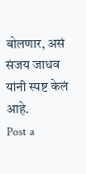बोलणार, असं संजय जाधव यांनी स्पष्ट केलं आहे.
Post a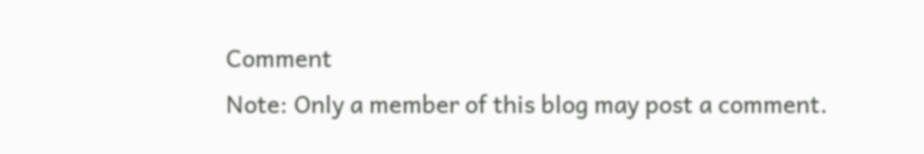Comment
Note: Only a member of this blog may post a comment.